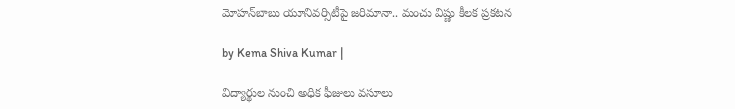మోహన్‌బాబు యూనివర్సిటీపై జరిమానా.. మంచు విష్ణు కీలక ప్రకటన

by Kema Shiva Kumar |

విద్యార్థుల నుంచి అధిక ఫీజులు వసూలు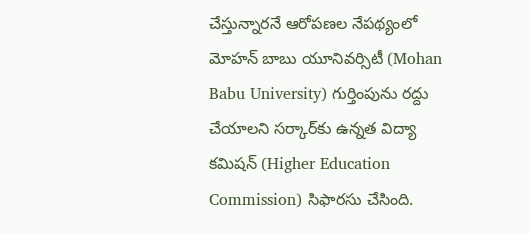చేస్తున్నారనే ఆరోపణల నేపథ్యంలో మోహన్ బాబు యూనివర్సిటీ (Mohan Babu University) గుర్తింపును రద్దు చేయాలని సర్కార్‌కు ఉన్నత విద్యా కమిషన్ (Higher Education Commission) సిఫారసు చేసింది.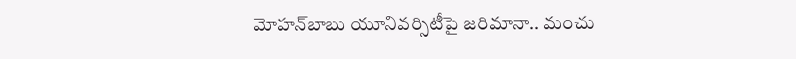మోహన్‌బాబు యూనివర్సిటీపై జరిమానా.. మంచు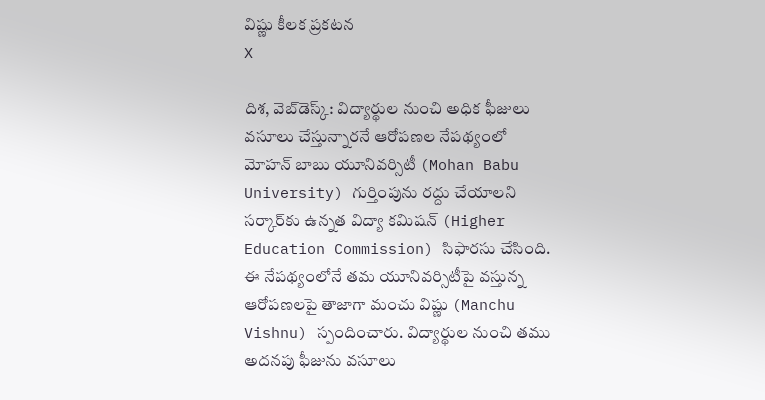విష్ణు కీలక ప్రకటన
X

దిశ, వెబ్‌డెస్క్: విద్యార్థుల నుంచి అధిక ఫీజులు వసూలు చేస్తున్నారనే ఆరోపణల నేపథ్యంలో మోహన్ బాబు యూనివర్సిటీ (Mohan Babu University) గుర్తింపును రద్దు చేయాలని సర్కార్‌కు ఉన్నత విద్యా కమిషన్ (Higher Education Commission) సిఫారసు చేసింది. ఈ నేపథ్యంలోనే తమ యూనివర్సిటీపై వస్తున్న ఆరోపణలపై తాజాగా మంచు విష్ణు (Manchu Vishnu) స్పందించారు. విద్యార్థుల నుంచి తము అదనపు ఫీజును వసూలు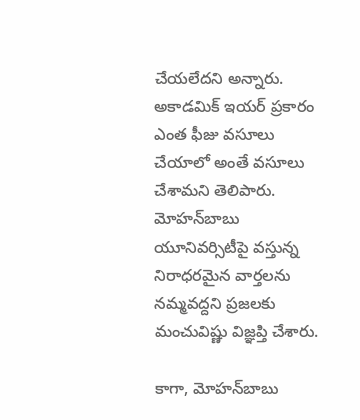చేయలేదని అన్నారు. అకాడమిక్ ఇయర్ ప్రకారం ఎంత ఫీజు వసూలు చేయాలో అంతే వసూలు చేశామని తెలిపారు. మోహన్‌బాబు యూనివర్సిటీపై వస్తున్న నిరాధరమైన వార్తలను నమ్మవద్దని ప్రజలకు మంచువిష్ణు విజ్ఞప్తి చేశారు.

కాగా, మోహన్‌బాబు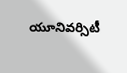యూనివర్సిటీ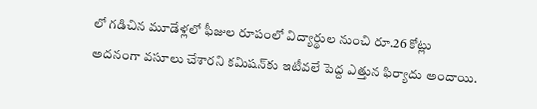లో గడిచిన మూడేళ్లలో ఫీజుల రూపంలో విద్యార్థుల నుంచి రూ.26 కోట్లు అదనంగా వసూలు చేశారని కమిషన్‌కు ఇటీవలే పెద్ద ఎత్తున ఫిర్యాదు అందాయి.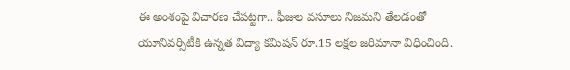ఈ అంశంపై విచారణ చేపట్టగా.. ఫీజుల వసూలు నిజమని తేలడంతో యూనివర్సిటీకి ఉన్నత విద్యా కమిషన్ రూ.15 లక్షల జరిమానా విధించింది.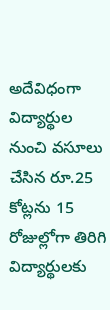అదేవిధంగా విద్యార్థుల నుంచి వసూలు చేసిన రూ.25 కోట్లను 15 రోజుల్లోగా తిరిగి విద్యార్థులకు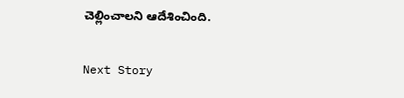చెల్లించాలని ఆదేశించింది.

Next Story